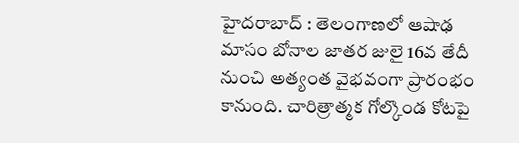హైదరాబాద్ : తెలంగాణలో ఆషాఢ మాసం బోనాల జాతర జులై 16వ తేదీ నుంచి అత్యంత వైభవంగా ప్రారంభం కానుంది. చారిత్రాత్మక గోల్కొండ కోటపై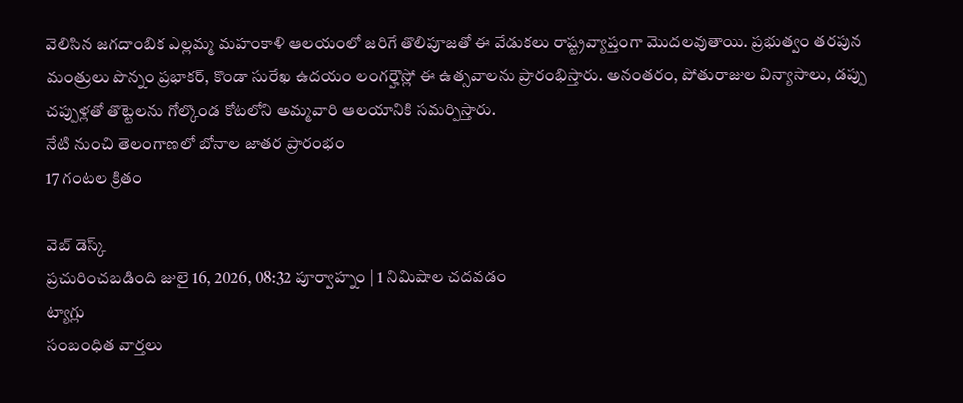వెలిసిన జగదాంబిక ఎల్లమ్మ మహంకాళి ఆలయంలో జరిగే తొలిపూజతో ఈ వేడుకలు రాష్ట్రవ్యాప్తంగా మొదలవుతాయి. ప్రభుత్వం తరపున మంత్రులు పొన్నం ప్రభాకర్, కొండా సురేఖ ఉదయం లంగర్హౌస్లో ఈ ఉత్సవాలను ప్రారంభిస్తారు. అనంతరం, పోతురాజుల విన్యాసాలు, డప్పు చప్పుళ్లతో తొట్టెలను గోల్కొండ కోటలోని అమ్మవారి ఆలయానికి సమర్పిస్తారు.
నేటి నుంచి తెలంగాణలో బోనాల జాతర ప్రారంభం
17 గంటల క్రితం

వెబ్ డెస్క్
ప్రచురించబడింది జులై 16, 2026, 08:32 పూర్వాహ్నం | 1 నిమిషాల చదవడం
ట్యాగ్లు
సంబంధిత వార్తలు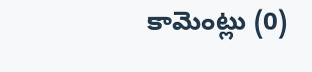కామెంట్లు (0)